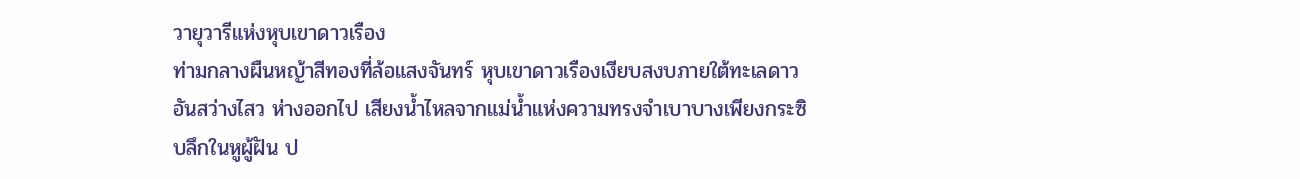วายุวารีแห่งหุบเขาดาวเรือง
ท่ามกลางผืนหญ้าสีทองที่ล้อแสงจันทร์ หุบเขาดาวเรืองเงียบสงบภายใต้ทะเลดาวอันสว่างไสว ห่างออกไป เสียงน้ำไหลจากแม่น้ำแห่งความทรงจำเบาบางเพียงกระซิบลึกในหูผู้ฝัน ป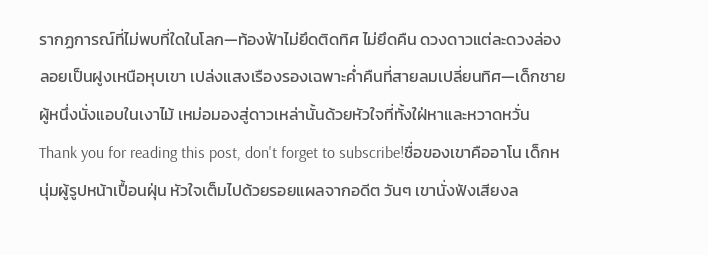รากฏการณ์ที่ไม่พบที่ใดในโลก—ท้องฟ้าไม่ยึดติดทิศ ไม่ยึดคืน ดวงดาวแต่ละดวงล่องลอยเป็นฝูงเหนือหุบเขา เปล่งแสงเรืองรองเฉพาะค่ำคืนที่สายลมเปลี่ยนทิศ—เด็กชายผู้หนึ่งนั่งแอบในเงาไม้ เหม่อมองสู่ดาวเหล่านั้นด้วยหัวใจที่ทั้งใฝ่หาและหวาดหวั่น
Thank you for reading this post, don't forget to subscribe!ชื่อของเขาคืออาโน เด็กหนุ่มผู้รูปหน้าเปื้อนฝุ่น หัวใจเต็มไปด้วยรอยแผลจากอดีต วันๆ เขานั่งฟังเสียงล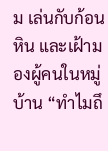ม เล่นกับก้อนหิน และเฝ้ามองผู้คนในหมู่บ้าน “ทำไมถึ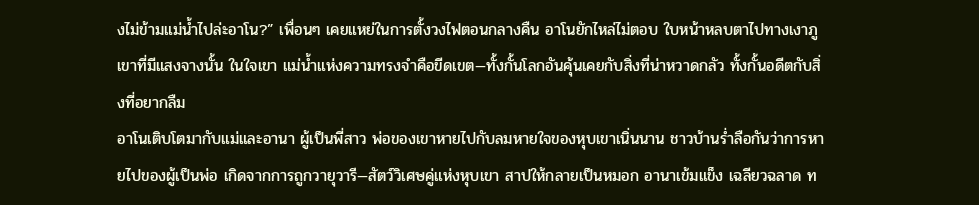งไม่ข้ามแม่น้ำไปล่ะอาโน?” เพื่อนๆ เคยแหย่ในการตั้งวงไฟตอนกลางคืน อาโนยักไหล่ไม่ตอบ ใบหน้าหลบตาไปทางเงาภูเขาที่มีแสงจางนั้น ในใจเขา แม่น้ำแห่งความทรงจำคือขีดเขต—ทั้งกั้นโลกอันคุ้นเคยกับสิ่งที่น่าหวาดกลัว ทั้งกั้นอดีตกับสิ่งที่อยากลืม
อาโนเติบโตมากับแม่และอานา ผู้เป็นพี่สาว พ่อของเขาหายไปกับลมหายใจของหุบเขาเนิ่นนาน ชาวบ้านร่ำลือกันว่าการหายไปของผู้เป็นพ่อ เกิดจากการถูกวายุวารี—สัตว์วิเศษคู่แห่งหุบเขา สาปให้กลายเป็นหมอก อานาเข้มแข็ง เฉลียวฉลาด ท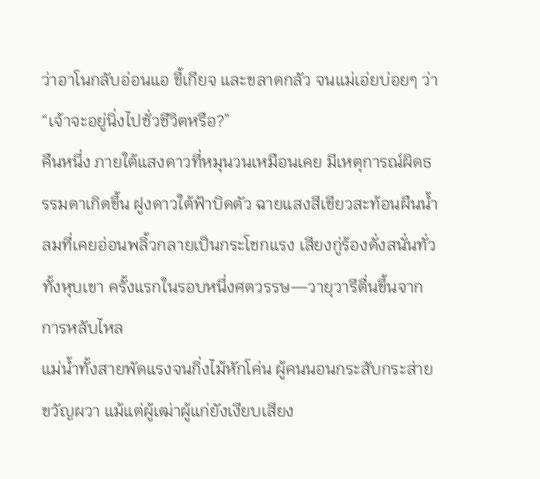ว่าอาโนกลับอ่อนแอ ขี้เกียจ และขลาดกลัว จนแม่เอ่ยบ่อยๆ ว่า “เจ้าจะอยู่นิ่งไปชั่วชีวิตหรือ?”
คืนหนึ่ง ภายใต้แสงดาวที่หมุนวนเหมือนเคย มีเหตุการณ์ผิดธรรมดาเกิดขึ้น ฝูงดาวใต้ฟ้าบิดตัว ฉายแสงสีเขียวสะท้อนผืนน้ำ ลมที่เคยอ่อนพลิ้วกลายเป็นกระโชกแรง เสียงกู่ร้องดั่งสนั่นทั่วทั้งหุบเขา ครั้งแรกในรอบหนึ่งศตวรรษ—วายุวารีตื่นขึ้นจากการหลับไหล
แม่น้ำทั้งสายพัดแรงจนกิ่งไม้หักโค่น ผู้คนนอนกระสับกระส่ายขวัญผวา แม้แต่ผู้เฒ่าผู้แก่ยังเงียบเสียง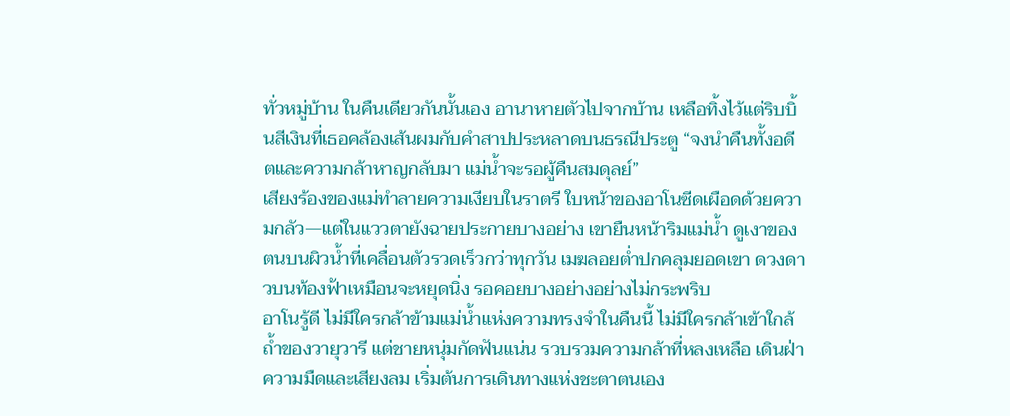ทั่วหมู่บ้าน ในคืนเดียวกันนั้นเอง อานาหายตัวไปจากบ้าน เหลือทิ้งไว้แต่ริบบิ้นสีเงินที่เธอคล้องเส้นผมกับคำสาปประหลาดบนธรณีประตู “จงนำคืนทั้งอดีตและความกล้าหาญกลับมา แม่น้ำจะรอผู้คืนสมดุลย์”
เสียงร้องของแม่ทำลายความเงียบในราตรี ใบหน้าของอาโนซีดเผือดด้วยความกลัว—แต่ในแววตายังฉายประกายบางอย่าง เขายืนหน้าริมแม่น้ำ ดูเงาของตนบนผิวน้ำที่เคลื่อนตัวรวดเร็วกว่าทุกวัน เมฆลอยต่ำปกคลุมยอดเขา ดวงดาวบนท้องฟ้าเหมือนจะหยุดนิ่ง รอคอยบางอย่างอย่างไม่กระพริบ
อาโนรู้ดี ไม่มีใครกล้าข้ามแม่น้ำแห่งความทรงจำในคืนนี้ ไม่มีใครกล้าเข้าใกล้ถ้ำของวายุวารี แต่ชายหนุ่มกัดฟันแน่น รวบรวมความกล้าที่หลงเหลือ เดินฝ่าความมืดและเสียงลม เริ่มต้นการเดินทางแห่งชะตาตนเอง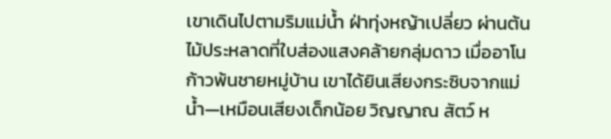เขาเดินไปตามริมแม่น้ำ ฝ่าทุ่งหญ้าเปลี่ยว ผ่านต้นไม้ประหลาดที่ใบส่องแสงคล้ายกลุ่มดาว เมื่ออาโนก้าวพ้นชายหมู่บ้าน เขาได้ยินเสียงกระซิบจากแม่น้ำ—เหมือนเสียงเด็กน้อย วิญญาณ สัตว์ ห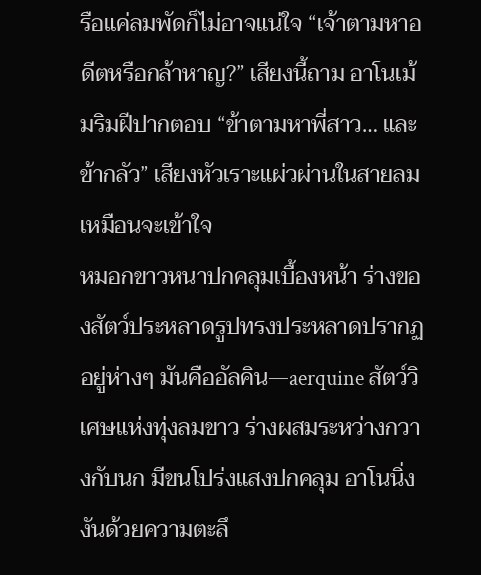รือแค่ลมพัดก็ไม่อาจแน่ใจ “เจ้าตามหาอดีตหรือกล้าหาญ?” เสียงนี้ถาม อาโนเม้มริมฝีปากตอบ “ข้าตามหาพี่สาว… และข้ากลัว” เสียงหัวเราะแผ่วผ่านในสายลม เหมือนจะเข้าใจ
หมอกขาวหนาปกคลุมเบื้องหน้า ร่างของสัตว์ประหลาดรูปทรงประหลาดปรากฏอยู่ห่างๆ มันคืออัลคิน—aerquine สัตว์วิเศษแห่งทุ่งลมขาว ร่างผสมระหว่างกวางกับนก มีขนโปร่งแสงปกคลุม อาโนนิ่งงันด้วยความตะลึ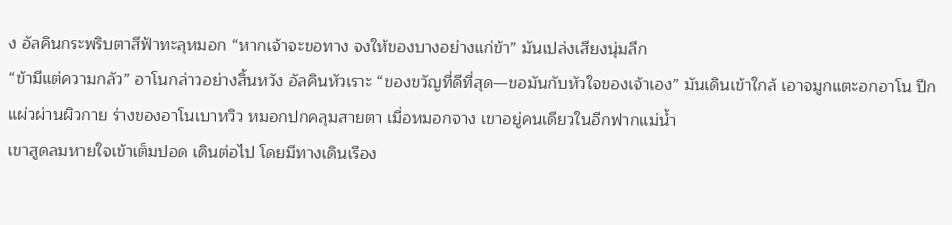ง อัลคินกระพริบตาสีฟ้าทะลุหมอก “หากเจ้าจะขอทาง จงให้ของบางอย่างแก่ข้า” มันเปล่งเสียงนุ่มลึก
“ข้ามีแต่ความกลัว” อาโนกล่าวอย่างสิ้นหวัง อัลคินหัวเราะ “ของขวัญที่ดีที่สุด—ขอมันกับหัวใจของเจ้าเอง” มันเดินเข้าใกล้ เอาจมูกแตะอกอาโน ปีกแผ่วผ่านผิวกาย ร่างของอาโนเบาหวิว หมอกปกคลุมสายตา เมื่อหมอกจาง เขาอยู่คนเดียวในอีกฟากแม่น้ำ
เขาสูดลมหายใจเข้าเต็มปอด เดินต่อไป โดยมีทางเดินเรือง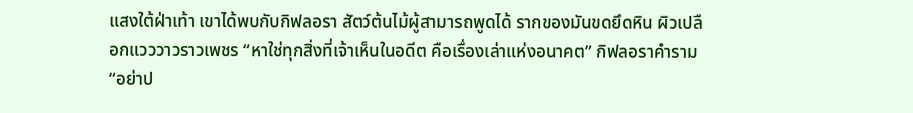แสงใต้ฝ่าเท้า เขาได้พบกับกิฟลอรา สัตว์ต้นไม้ผู้สามารถพูดได้ รากของมันขดยึดหิน ผิวเปลือกแวววาวราวเพชร “หาใช่ทุกสิ่งที่เจ้าเห็นในอดีต คือเรื่องเล่าแห่งอนาคต” กิฟลอราคำราม “อย่าป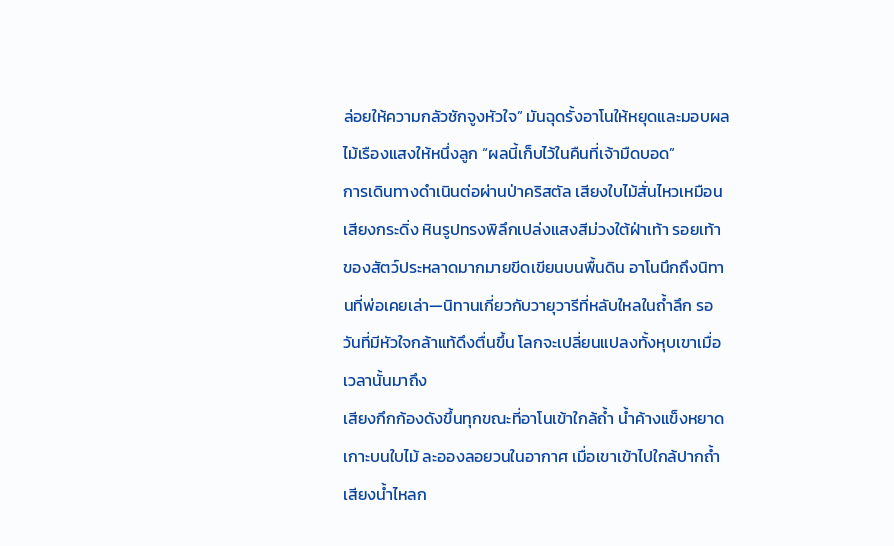ล่อยให้ความกลัวชักจูงหัวใจ” มันฉุดรั้งอาโนให้หยุดและมอบผลไม้เรืองแสงให้หนึ่งลูก “ผลนี้เก็บไว้ในคืนที่เจ้ามืดบอด”
การเดินทางดำเนินต่อผ่านป่าคริสตัล เสียงใบไม้สั่นไหวเหมือนเสียงกระดิ่ง หินรูปทรงพิลึกเปล่งแสงสีม่วงใต้ฝ่าเท้า รอยเท้าของสัตว์ประหลาดมากมายขีดเขียนบนพื้นดิน อาโนนึกถึงนิทานที่พ่อเคยเล่า—นิทานเกี่ยวกับวายุวารีที่หลับใหลในถ้ำลึก รอวันที่มีหัวใจกล้าแท้ดึงตื่นขึ้น โลกจะเปลี่ยนแปลงทั้งหุบเขาเมื่อเวลานั้นมาถึง
เสียงกึกก้องดังขึ้นทุกขณะที่อาโนเข้าใกล้ถ้ำ น้ำค้างแข็งหยาดเกาะบนใบไม้ ละอองลอยวนในอากาศ เมื่อเขาเข้าไปใกล้ปากถ้ำ เสียงน้ำไหลก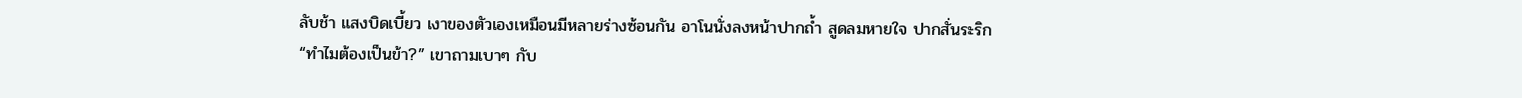ลับช้า แสงบิดเบี้ยว เงาของตัวเองเหมือนมีหลายร่างซ้อนกัน อาโนนั่งลงหน้าปากถ้ำ สูดลมหายใจ ปากสั่นระริก
“ทำไมต้องเป็นข้า?” เขาถามเบาๆ กับ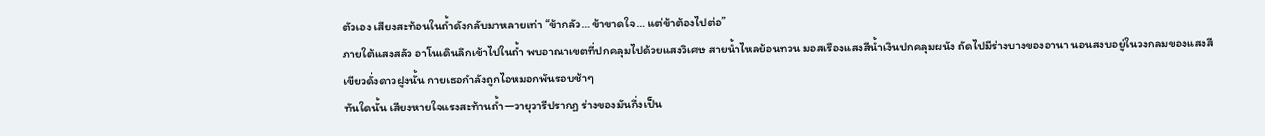ตัวเอง เสียงสะท้อนในถ้ำดังกลับมาหลายเท่า “ข้ากลัว… ข้าขาดใจ… แต่ข้าต้องไปต่อ”
ภายใต้แสงสลัว อาโนเดินลึกเข้าไปในถ้ำ พบอาณาเขตที่ปกคลุมไปด้วยแสงวิเศษ สายน้ำไหลย้อนทวน มอสเรืองแสงสีน้ำเงินปกคลุมผนัง ถัดไปมีร่างบางของอานา นอนสงบอยู่ในวงกลมของแสงสีเขียวดั่งดาวฝูงนั้น กายเธอกำลังถูกไอหมอกพันรอบช้าๆ
ทันใดนั้น เสียงหายใจแรงสะท้านถ้ำ—วายุวารีปรากฏ ร่างของมันกึ่งเป็น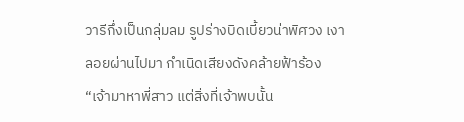วารีกึ่งเป็นกลุ่มลม รูปร่างบิดเบี้ยวน่าพิศวง เงาลอยผ่านไปมา กำเนิดเสียงดังคล้ายฟ้าร้อง “เจ้ามาหาพี่สาว แต่สิ่งที่เจ้าพบนั้น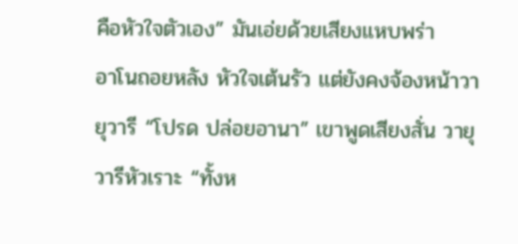คือหัวใจตัวเอง” มันเอ่ยด้วยเสียงแหบพร่า
อาโนถอยหลัง หัวใจเต้นรัว แต่ยังคงจ้องหน้าวายุวารี “โปรด ปล่อยอานา” เขาพูดเสียงสั่น วายุวารีหัวเราะ “ทั้งห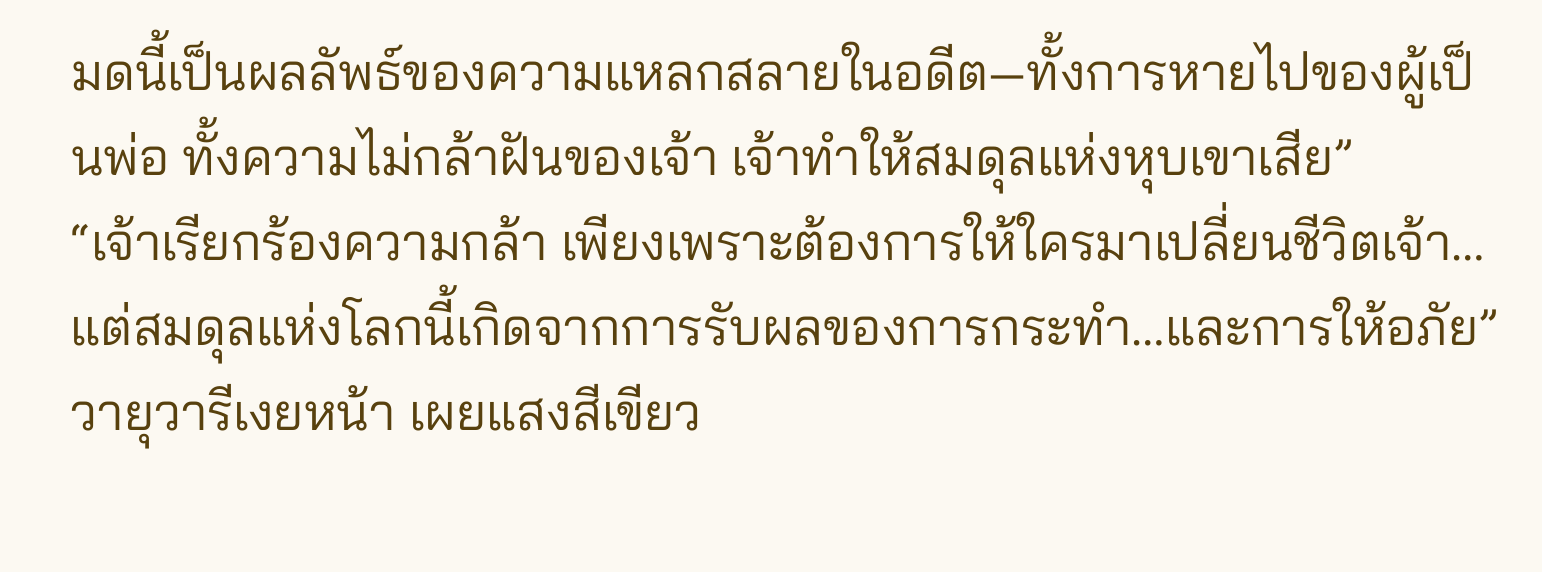มดนี้เป็นผลลัพธ์ของความแหลกสลายในอดีต—ทั้งการหายไปของผู้เป็นพ่อ ทั้งความไม่กล้าฝันของเจ้า เจ้าทำให้สมดุลแห่งหุบเขาเสีย”
“เจ้าเรียกร้องความกล้า เพียงเพราะต้องการให้ใครมาเปลี่ยนชีวิตเจ้า…แต่สมดุลแห่งโลกนี้เกิดจากการรับผลของการกระทำ…และการให้อภัย”
วายุวารีเงยหน้า เผยแสงสีเขียว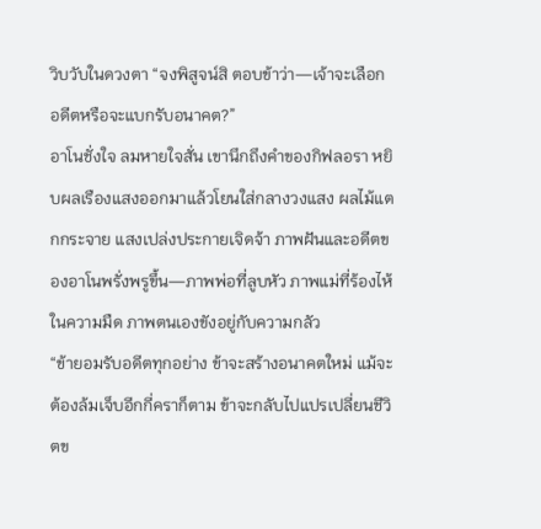วิบวับในดวงตา “จงพิสูจน์สิ ตอบข้าว่า—เจ้าจะเลือกอดีตหรือจะแบกรับอนาคต?”
อาโนชั่งใจ ลมหายใจสั่น เขานึกถึงคำของกิฟลอรา หยิบผลเรืองแสงออกมาแล้วโยนใส่กลางวงแสง ผลไม้แตกกระจาย แสงเปล่งประกายเจิดจ้า ภาพฝันและอดีตของอาโนพรั่งพรูขึ้น—ภาพพ่อที่ลูบหัว ภาพแม่ที่ร้องไห้ในความมืด ภาพตนเองขังอยู่กับความกลัว
“ข้ายอมรับอดีตทุกอย่าง ข้าจะสร้างอนาคตใหม่ แม้จะต้องล้มเจ็บอีกกี่คราก็ตาม ข้าจะกลับไปแปรเปลี่ยนชีวิตข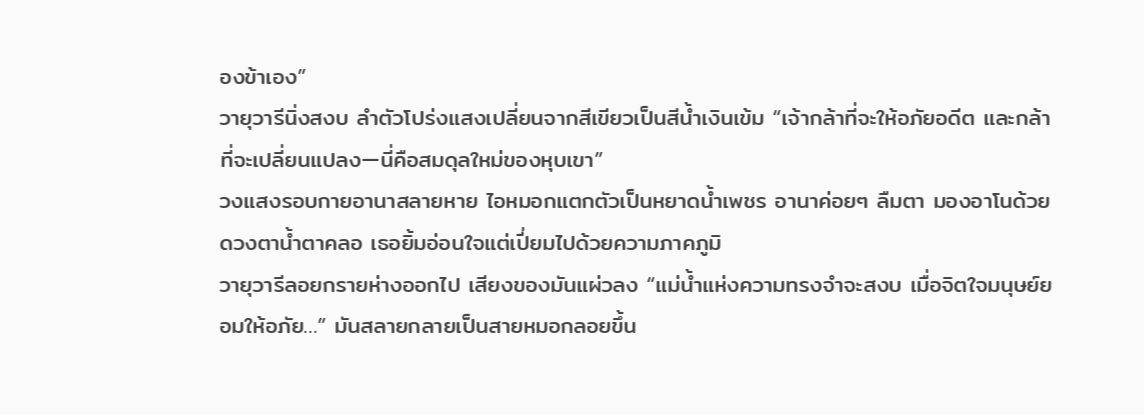องข้าเอง”
วายุวารีนิ่งสงบ ลำตัวโปร่งแสงเปลี่ยนจากสีเขียวเป็นสีน้ำเงินเข้ม “เจ้ากล้าที่จะให้อภัยอดีต และกล้าที่จะเปลี่ยนแปลง—นี่คือสมดุลใหม่ของหุบเขา”
วงแสงรอบกายอานาสลายหาย ไอหมอกแตกตัวเป็นหยาดน้ำเพชร อานาค่อยๆ ลืมตา มองอาโนด้วยดวงตาน้ำตาคลอ เธอยิ้มอ่อนใจแต่เปี่ยมไปด้วยความภาคภูมิ
วายุวารีลอยกรายห่างออกไป เสียงของมันแผ่วลง “แม่น้ำแห่งความทรงจำจะสงบ เมื่อจิตใจมนุษย์ยอมให้อภัย…” มันสลายกลายเป็นสายหมอกลอยขึ้น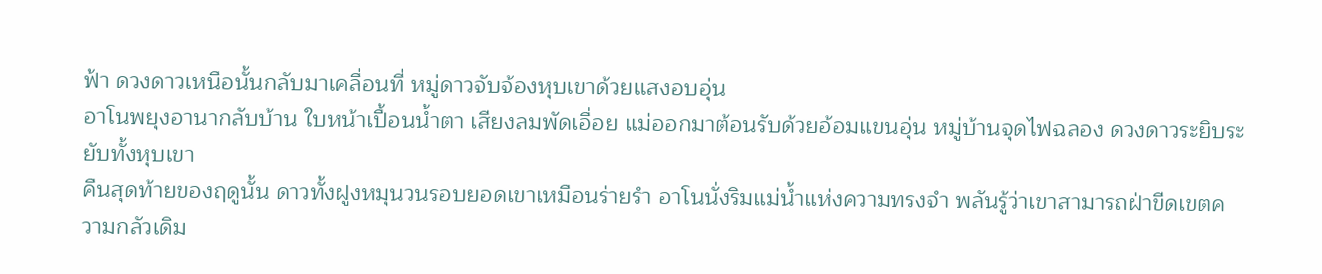ฟ้า ดวงดาวเหนือนั้นกลับมาเคลื่อนที่ หมู่ดาวจับจ้องหุบเขาด้วยแสงอบอุ่น
อาโนพยุงอานากลับบ้าน ใบหน้าเปื้อนน้ำตา เสียงลมพัดเอื่อย แม่ออกมาต้อนรับด้วยอ้อมแขนอุ่น หมู่บ้านจุดไฟฉลอง ดวงดาวระยิบระยับทั้งหุบเขา
คืนสุดท้ายของฤดูนั้น ดาวทั้งฝูงหมุนวนรอบยอดเขาเหมือนร่ายรำ อาโนนั่งริมแม่น้ำแห่งความทรงจำ พลันรู้ว่าเขาสามารถฝ่าขีดเขตความกลัวเดิม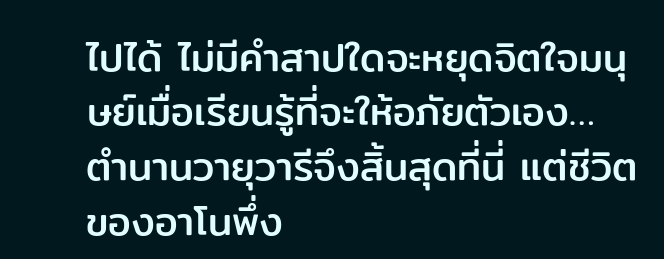ไปได้ ไม่มีคำสาปใดจะหยุดจิตใจมนุษย์เมื่อเรียนรู้ที่จะให้อภัยตัวเอง… ตำนานวายุวารีจึงสิ้นสุดที่นี่ แต่ชีวิตของอาโนพึ่ง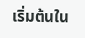เริ่มต้นใน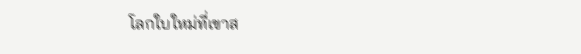โลกใบใหม่ที่เขาส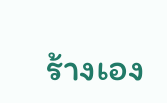ร้างเอง